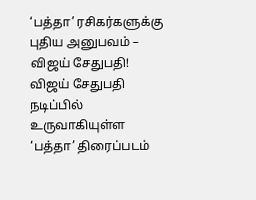‘பத்தா’ ரசிகர்களுக்கு புதிய அனுபவம் – விஜய் சேதுபதி!
விஜய் சேதுபதி நடிப்பில் உருவாகியுள்ள ‘பத்தா’ திரைப்படம்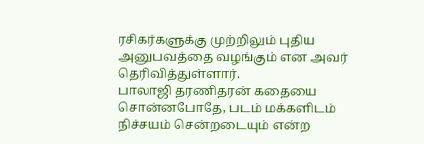ரசிகர்களுக்கு முற்றிலும் புதிய அனுபவத்தை வழங்கும் என அவர் தெரிவித்துள்ளார்.
பாலாஜி தரணிதரன் கதையை சொன்னபோதே, படம் மக்களிடம் நிச்சயம் சென்றடையும் என்ற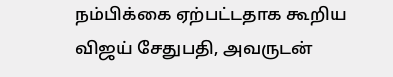நம்பிக்கை ஏற்பட்டதாக கூறிய விஜய் சேதுபதி, அவருடன்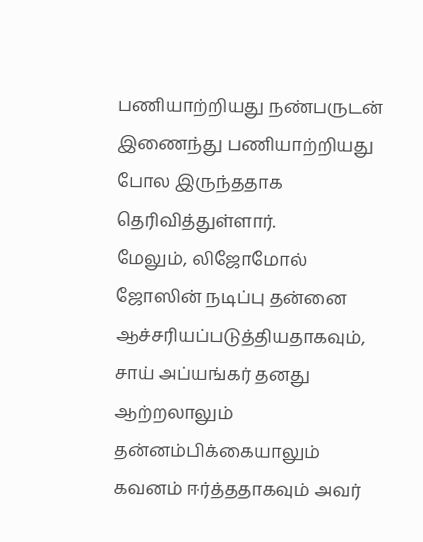பணியாற்றியது நண்பருடன் இணைந்து பணியாற்றியது போல இருந்ததாக தெரிவித்துள்ளார்.
மேலும், லிஜோமோல் ஜோஸின் நடிப்பு தன்னை ஆச்சரியப்படுத்தியதாகவும், சாய் அப்யங்கர் தனது ஆற்றலாலும் தன்னம்பிக்கையாலும் கவனம் ஈர்த்ததாகவும் அவர்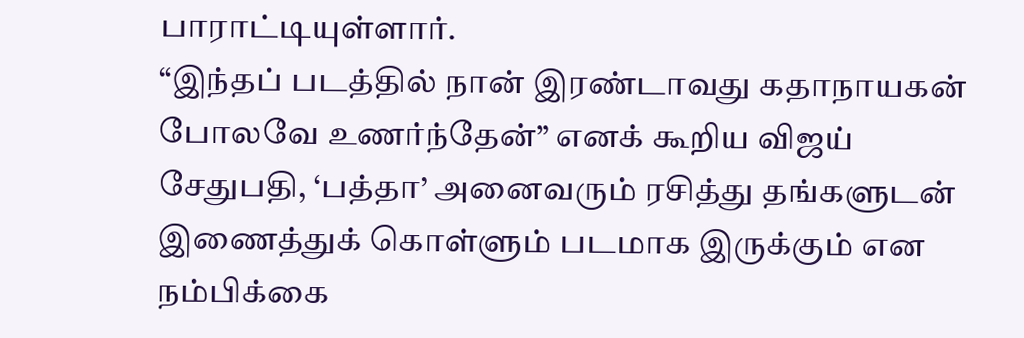பாராட்டியுள்ளார்.
“இந்தப் படத்தில் நான் இரண்டாவது கதாநாயகன் போலவே உணர்ந்தேன்” எனக் கூறிய விஜய் சேதுபதி, ‘பத்தா’ அனைவரும் ரசித்து தங்களுடன் இணைத்துக் கொள்ளும் படமாக இருக்கும் என நம்பிக்கை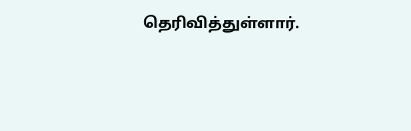தெரிவித்துள்ளார்.